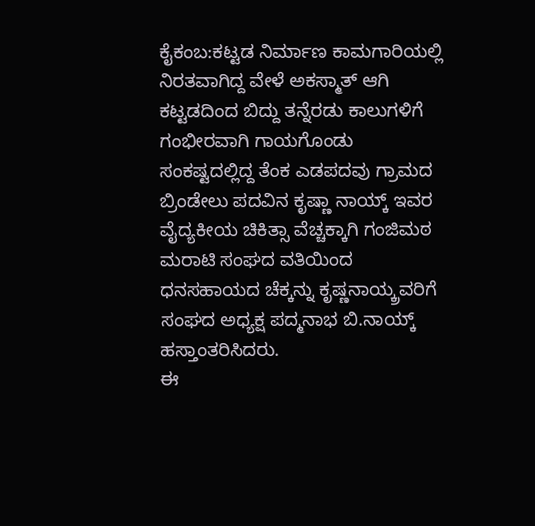ಕೈಕಂಬ:ಕಟ್ಟಡ ನಿರ್ಮಾಣ ಕಾಮಗಾರಿಯಲ್ಲಿ ನಿರತವಾಗಿದ್ದ ವೇಳೆ ಅಕಸ್ಮಾತ್ ಆಗಿ ಕಟ್ಟಡದಿಂದ ಬಿದ್ದು ತನ್ನೆರಡು ಕಾಲುಗಳಿಗೆ ಗಂಭೀರವಾಗಿ ಗಾಯಗೊಂಡು ಸಂಕಷ್ಟದಲ್ಲಿದ್ದ ತೆಂಕ ಎಡಪದವು ಗ್ರಾಮದ ಬ್ರಿಂಡೇಲು ಪದವಿನ ಕೃಷ್ಣಾ ನಾಯ್ಕ್ ಇವರ ವೈದ್ಯಕೀಯ ಚಿಕಿತ್ಸಾ ವೆಚ್ಚಕ್ಕಾಗಿ ಗಂಜಿಮಠ ಮರಾಟಿ ಸಂಘದ ವತಿಯಿಂದ ಧನಸಹಾಯದ ಚೆಕ್ಕನ್ನು ಕೃಷ್ಣನಾಯ್ಕ್ರವರಿಗೆ ಸಂಘದ ಅಧ್ಯಕ್ಷ ಪದ್ಮನಾಭ ಬಿ.ನಾಯ್ಕ್ ಹಸ್ತಾಂತರಿಸಿದರು.
ಈ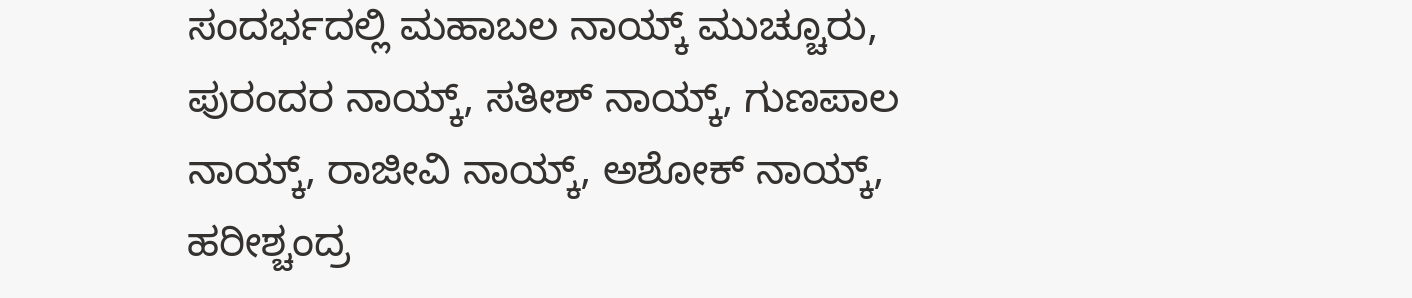ಸಂದರ್ಭದಲ್ಲಿ ಮಹಾಬಲ ನಾಯ್ಕ್ ಮುಚ್ಚೂರು, ಪುರಂದರ ನಾಯ್ಕ್, ಸತೀಶ್ ನಾಯ್ಕ್, ಗುಣಪಾಲ ನಾಯ್ಕ್, ರಾಜೀವಿ ನಾಯ್ಕ್, ಅಶೋಕ್ ನಾಯ್ಕ್, ಹರೀಶ್ಚಂದ್ರ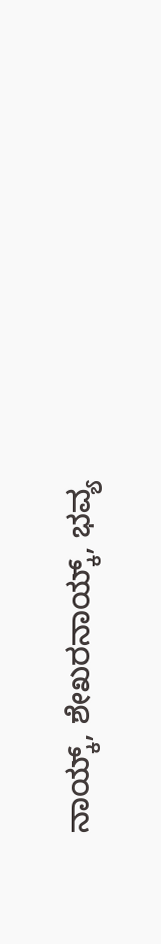ನಾಯ್ಕ್, ಶೇಖರನಾಯ್ಕ್, ಭವ್ಯ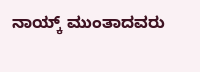ನಾಯ್ಕ್ ಮುಂತಾದವರು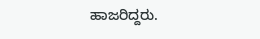ಹಾಜರಿದ್ದರು.